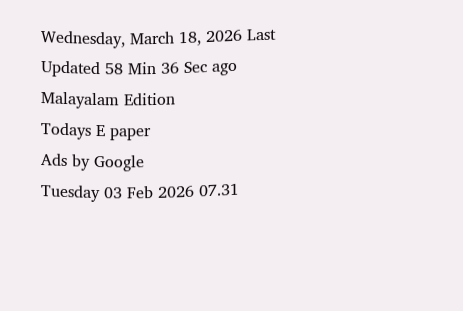Wednesday, March 18, 2026 Last Updated 58 Min 36 Sec ago Malayalam Edition
Todays E paper
Ads by Google
Tuesday 03 Feb 2026 07.31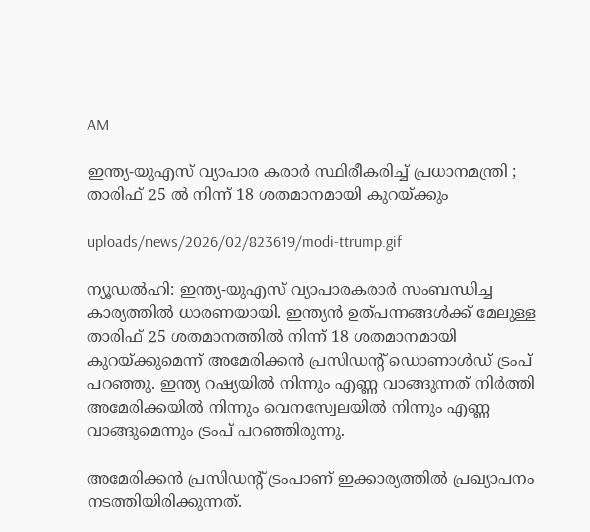AM

ഇന്ത്യ-യുഎസ് വ്യാപാര കരാര്‍ സ്ഥിരീകരിച്ച് പ്രധാനമന്ത്രി ; താരിഫ് 25 ല്‍ നിന്ന് 18 ശതമാനമായി കുറയ്ക്കും

uploads/news/2026/02/823619/modi-ttrump.gif

ന്യൂഡല്‍ഹി: ഇന്ത്യ-യുഎസ് വ്യാപാരകരാര്‍ സംബന്ധിച്ച കാര്യത്തില്‍ ധാരണയായി. ഇന്ത്യന്‍ ഉത്പന്നങ്ങള്‍ക്ക് മേലുള്ള താരിഫ് 25 ശതമാനത്തില്‍ നിന്ന് 18 ശതമാനമായി കുറയ്ക്കുമെന്ന് അമേരിക്കന്‍ പ്രസിഡന്റ് ഡൊണാള്‍ഡ് ട്രംപ് പറഞ്ഞു. ഇന്ത്യ റഷ്യയില്‍ നിന്നും എണ്ണ വാങ്ങുന്നത് നിര്‍ത്തി അമേരിക്കയില്‍ നിന്നും വെനസ്വേലയില്‍ നിന്നും എണ്ണ വാങ്ങുമെന്നും ട്രംപ് പറഞ്ഞിരുന്നു.

അമേരിക്കന്‍ പ്രസിഡന്റ് ട്രംപാണ് ഇക്കാര്യത്തില്‍ പ്രഖ്യാപനം നടത്തിയിരിക്കുന്നത്.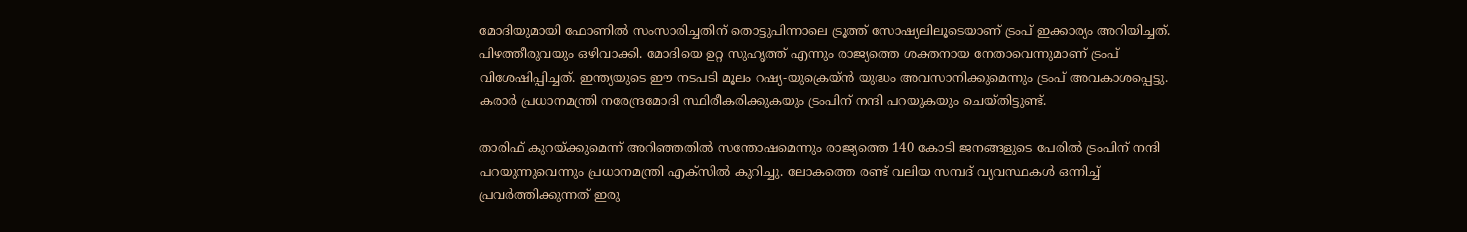മോദിയുമായി ഫോണില്‍ സംസാരിച്ചതിന് തൊട്ടുപിന്നാലെ ട്രൂത്ത് സോഷ്യലിലൂടെയാണ് ട്രംപ് ഇക്കാര്യം അറിയിച്ചത്. പിഴത്തീരുവയും ഒഴിവാക്കി. മോദിയെ ഉറ്റ സുഹൃത്ത് എന്നും രാജ്യത്തെ ശക്തനായ നേതാവെന്നുമാണ് ട്രംപ് വിശേഷിപ്പിച്ചത്. ഇന്ത്യയുടെ ഈ നടപടി മൂലം റഷ്യ-യുക്രെയ്ന്‍ യുദ്ധം അവസാനിക്കുമെന്നും ട്രംപ് അവകാശപ്പെട്ടു. കരാര്‍ പ്രധാനമന്ത്രി നരേന്ദ്രമോദി സ്ഥിരീകരിക്കുകയും ട്രംപിന് നന്ദി പറയുകയും ചെയ്തിട്ടുണ്ട്.

താരിഫ് കുറയ്ക്കുമെന്ന് അറിഞ്ഞതില്‍ സന്തോഷമെന്നും രാജ്യത്തെ 140 കോടി ജനങ്ങളുടെ പേരില്‍ ട്രംപിന് നന്ദി പറയുന്നുവെന്നും പ്രധാനമന്ത്രി എക്സില്‍ കുറിച്ചു. ലോകത്തെ രണ്ട് വലിയ സമ്പദ് വ്യവസ്ഥകള്‍ ഒന്നിച്ച് പ്രവര്‍ത്തിക്കുന്നത് ഇരു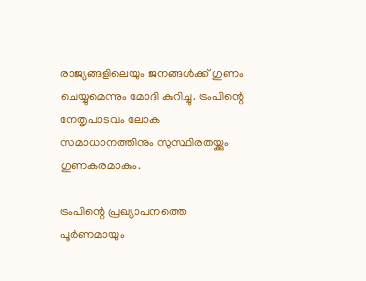രാജ്യങ്ങളിലെയും ജനങ്ങള്‍ക്ക് ഗുണം ചെയ്യുമെന്നും മോദി കുറിച്ചു. ട്രംപിന്റെ നേതൃപാടവം ലോക സമാധാനത്തിനും സുസ്ഥിരതയ്ക്കും ഗുണകരമാകും.

ട്രംപിന്റെ പ്രഖ്യാപനത്തെ പൂര്‍ണമായും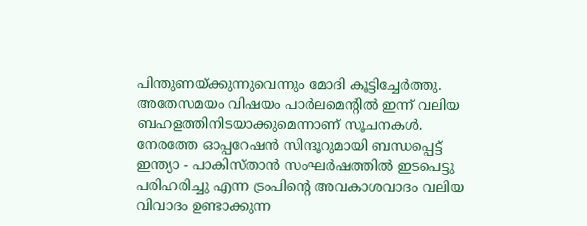പിന്തുണയ്ക്കുന്നുവെന്നും മോദി കൂട്ടിച്ചേര്‍ത്തു. അതേസമയം വിഷയം പാര്‍ലമെന്റില്‍ ഇന്ന് വലിയ ബഹളത്തിനിടയാക്കുമെന്നാണ് സൂചനകള്‍. നേരത്തേ ഓപ്പറേഷന്‍ സിന്ദൂറുമായി ബന്ധപ്പെട്ട് ഇന്ത്യാ - പാകിസ്താന്‍ സംഘര്‍ഷത്തില്‍ ഇടപെട്ടു പരിഹരിച്ചു എന്ന ട്രംപിന്റെ അവകാശവാദം വലിയ വിവാദം ഉണ്ടാക്കുന്ന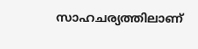സാഹചര്യത്തിലാണ്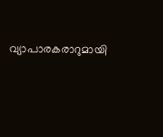വ്യാപാരകരാറുമായി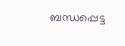ബന്ധപ്പെട്ട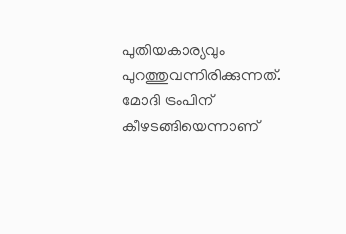പുതിയകാര്യവും പുറത്തുവന്നിരിക്കുന്നത്. മോദി ട്രംപിന് കീഴടങ്ങിയെന്നാണ്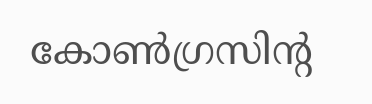കോണ്‍ഗ്രസിന്റ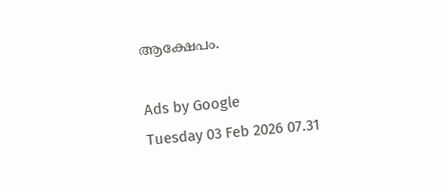ആക്ഷേപം.

Ads by Google
Tuesday 03 Feb 2026 07.31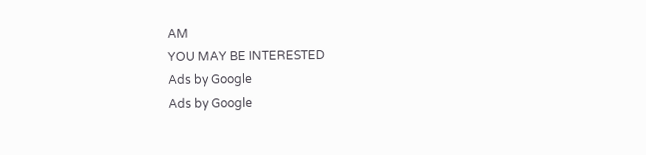AM
YOU MAY BE INTERESTED
Ads by Google
Ads by Google